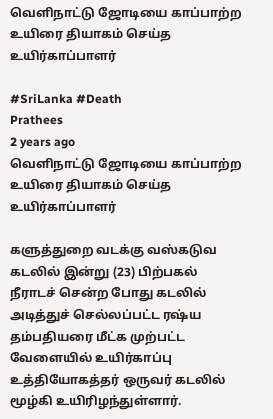வெளிநாட்டு ஜோடியை காப்பாற்ற உயிரை தியாகம் செய்த உயிர்காப்பாளர்

#SriLanka #Death
Prathees
2 years ago
வெளிநாட்டு ஜோடியை காப்பாற்ற உயிரை தியாகம் செய்த உயிர்காப்பாளர்

களுத்துறை வடக்கு வஸ்கடுவ கடலில் இன்று (23) பிற்பகல் நீராடச் சென்ற போது கடலில் அடித்துச் செல்லப்பட்ட ரஷ்ய தம்பதியரை மீட்க முற்பட்ட வேளையில் உயிர்காப்பு உத்தியோகத்தர் ஒருவர் கடலில் மூழ்கி உயிரிழந்துள்ளார்.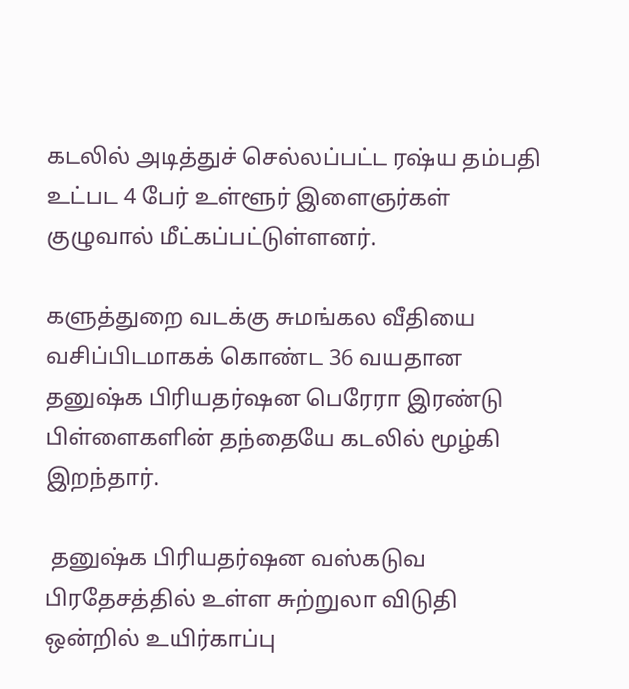கடலில் அடித்துச் செல்லப்பட்ட ரஷ்ய தம்பதி உட்பட 4 பேர் உள்ளூர் இளைஞர்கள் குழுவால் மீட்கப்பட்டுள்ளனர்.

களுத்துறை வடக்கு சுமங்கல வீதியை வசிப்பிடமாகக் கொண்ட 36 வயதான  தனுஷ்க பிரியதர்ஷன பெரேரா இரண்டு பிள்ளைகளின் தந்தையே கடலில் மூழ்கி இறந்தார்.

 தனுஷ்க பிரியதர்ஷன வஸ்கடுவ பிரதேசத்தில் உள்ள சுற்றுலா விடுதி ஒன்றில் உயிர்காப்பு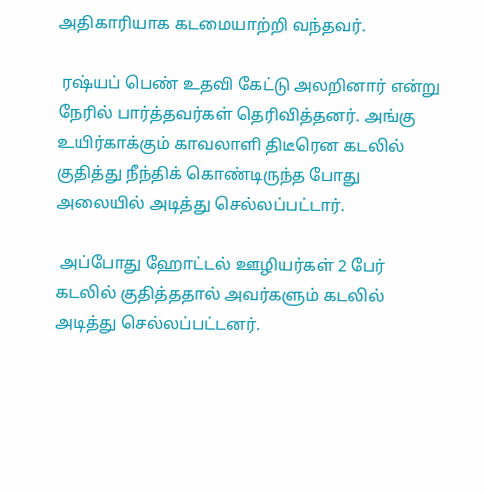அதிகாரியாக கடமையாற்றி வந்தவர்.

 ரஷ்யப் பெண் உதவி கேட்டு அலறினார் என்று நேரில் பார்த்தவர்கள் தெரிவித்தனர். அங்கு உயிர்காக்கும் காவலாளி திடீரென கடலில் குதித்து நீந்திக் கொண்டிருந்த போது அலையில் அடித்து செல்லப்பட்டார்.

 அப்போது ஹோட்டல் ஊழியர்கள் 2 பேர் கடலில் குதித்ததால் அவர்களும் கடலில் அடித்து செல்லப்பட்டனர்.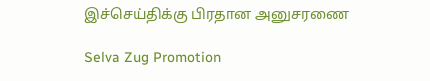இச்செய்திக்கு பிரதான அனுசரணை

Selva Zug Promotion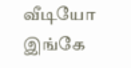வீடியோ இங்கே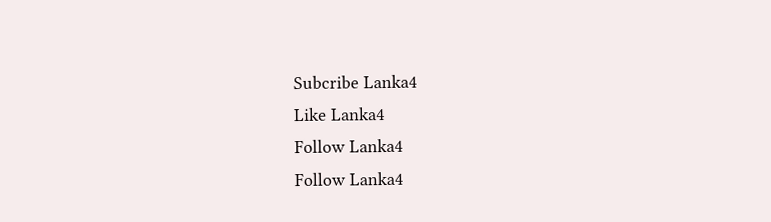Subcribe Lanka4
Like Lanka4
Follow Lanka4
Follow Lanka4